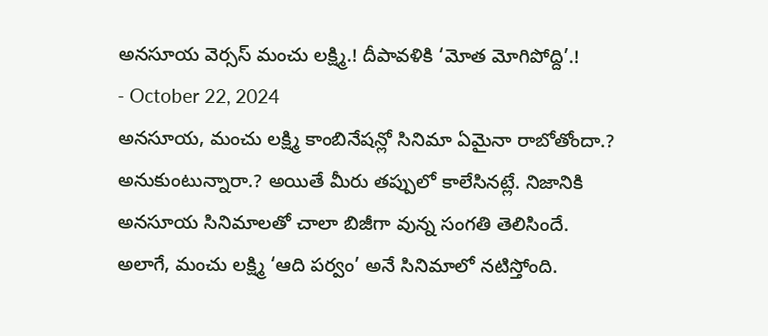అనసూయ వెర్సస్ మంచు లక్ష్మి.! దీపావళికి ‘మోత మోగిపోద్ది’.!
- October 22, 2024
అనసూయ, మంచు లక్ష్మి కాంబినేషన్లో సినిమా ఏమైనా రాబోతోందా.? అనుకుంటున్నారా.? అయితే మీరు తప్పులో కాలేసినట్లే. నిజానికి అనసూయ సినిమాలతో చాలా బిజీగా వున్న సంగతి తెలిసిందే.
అలాగే, మంచు లక్ష్మి ‘ఆది పర్వం’ అనే సినిమాలో నటిస్తోంది.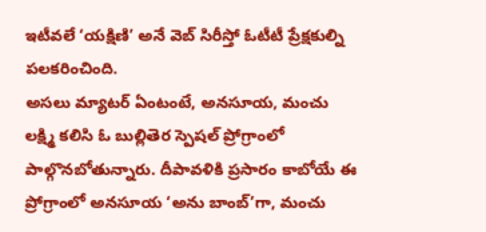ఇటీవలే ‘యక్షిణి’ అనే వెబ్ సిరీస్తో ఓటీటీ ప్రేక్షకుల్ని పలకరించింది.
అసలు మ్యాటర్ ఏంటంటే, అనసూయ, మంచు లక్ష్మి కలిసి ఓ బుల్లితెర స్పెషల్ ప్రోగ్రాంలో పాల్గొనబోతున్నారు. దీపావళికి ప్రసారం కాబోయే ఈ ప్రోగ్రాంలో అనసూయ ‘అను బాంబ్’గా, మంచు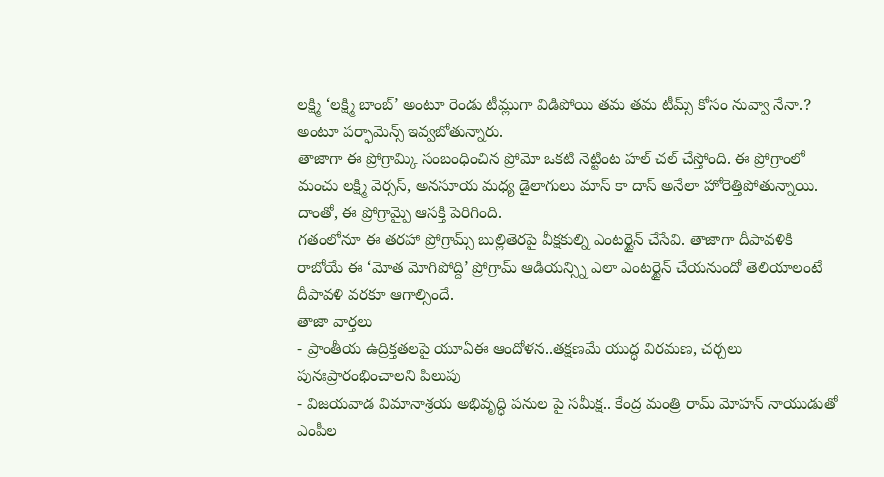లక్ష్మి ‘లక్ష్మి బాంబ్’ అంటూ రెండు టీమ్లుగా విడిపోయి తమ తమ టీమ్స్ కోసం నువ్వా నేనా.? అంటూ పర్ఫామెన్స్ ఇవ్వబోతున్నారు.
తాజాగా ఈ ప్రోగ్రామ్కి సంబంధించిన ప్రోమో ఒకటి నెట్టింట హల్ చల్ చేస్తోంది. ఈ ప్రోగ్రాంలో మంచు లక్ష్మి వెర్సస్, అనసూయ మధ్య డైలాగులు మాస్ కా దాస్ అనేలా హోరెత్తిపోతున్నాయి. దాంతో, ఈ ప్రోగ్రామ్పై ఆసక్తి పెరిగింది.
గతంలోనూ ఈ తరహా ప్రోగ్రామ్స్ బుల్లితెరపై వీక్షకుల్ని ఎంటర్టైన్ చేసేవి. తాజాగా దీపావళికి రాబోయే ఈ ‘మోత మోగిపోద్ది’ ప్రోగ్రామ్ ఆడియన్స్ని ఎలా ఎంటర్టైన్ చేయనుందో తెలియాలంటే దీపావళి వరకూ ఆగాల్సిందే.
తాజా వార్తలు
- ప్రాంతీయ ఉద్రిక్తతలపై యూఏఈ ఆందోళన..తక్షణమే యుద్ధ విరమణ, చర్చలు పునఃప్రారంభించాలని పిలుపు
- విజయవాడ విమానాశ్రయ అభివృద్ధి పనుల పై సమీక్ష.. కేంద్ర మంత్రి రామ్ మోహన్ నాయుడుతో ఎంపీల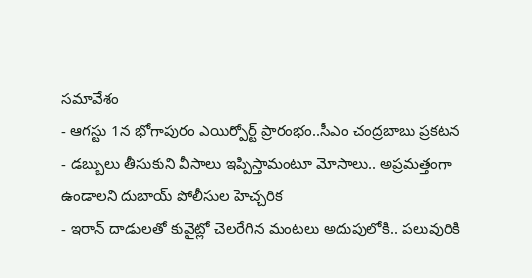సమావేశం
- ఆగస్టు 1న భోగాపురం ఎయిర్పోర్ట్ ప్రారంభం..సీఎం చంద్రబాబు ప్రకటన
- డబ్బులు తీసుకుని వీసాలు ఇప్పిస్తామంటూ మోసాలు.. అప్రమత్తంగా ఉండాలని దుబాయ్ పోలీసుల హెచ్చరిక
- ఇరాన్ దాడులతో కువైట్లో చెలరేగిన మంటలు అదుపులోకి.. పలువురికి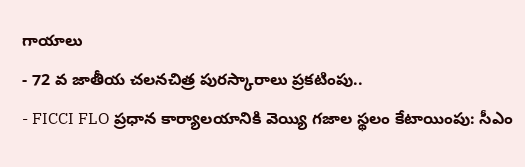గాయాలు
- 72 వ జాతీయ చలనచిత్ర పురస్కారాలు ప్రకటింపు..
- FICCI FLO ప్రధాన కార్యాలయానికి వెయ్యి గజాల స్థలం కేటాయింపు: సీఎం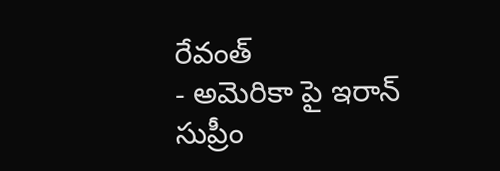రేవంత్
- అమెరికా పై ఇరాన్ సుప్రీం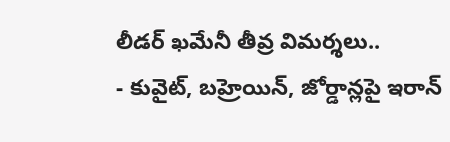లీడర్ ఖమేనీ తీవ్ర విమర్శలు..
- కువైట్, బహ్రెయిన్, జోర్డాన్లపై ఇరాన్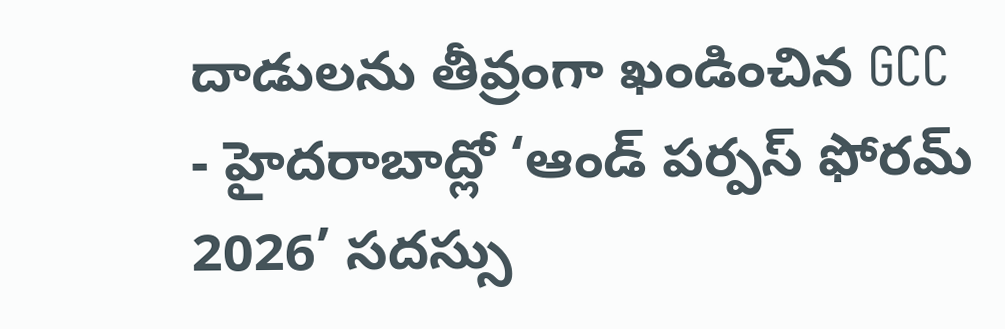దాడులను తీవ్రంగా ఖండించిన GCC
- హైదరాబాద్లో ‘ఆండ్ పర్పస్ ఫోరమ్ 2026’ సదస్సు